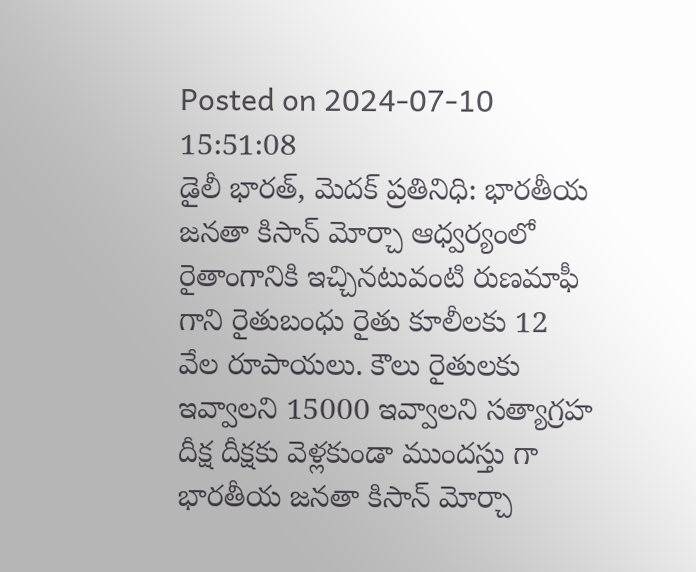Posted on 2024-07-10 15:51:08
డైలీ భారత్, మెదక్ ప్రతినిధి: భారతీయ జనతా కిసాన్ మోర్చా ఆధ్వర్యంలో రైతాంగానికి ఇచ్చినటువంటి రుణమాఫీ గాని రైతుబంధు రైతు కూలీలకు 12 వేల రూపాయలు. కౌలు రైతులకు ఇవ్వాలని 15000 ఇవ్వాలని సత్యాగ్రహ దీక్ష దీక్షకు వెళ్లకుండా ముందస్తు గా భారతీయ జనతా కిసాన్ మోర్చా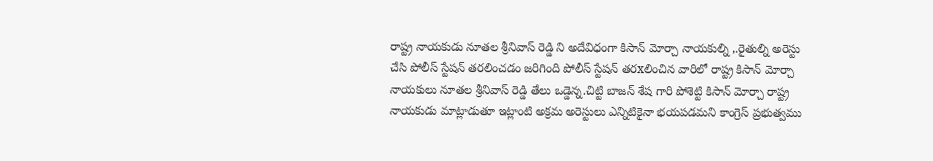రాష్ట్ర నాయకుడు నూతల శ్రీనివాస్ రెడ్డి ని అదేవిధంగా కిసాన్ మోర్చా నాయకుల్ని ,.రైతుల్ని అరెస్టు చేసి పోలీస్ స్టేషన్ తరలించడం జరిగింది పోలీస్ స్టేషన్ తరxలించిన వారిలో రాష్ట్ర కిసాన్ మోర్చా నాయకులు నూతల శ్రీనివాస్ రెడ్డి తేలు ఒడ్డెన్న.చిట్టి బాజన్ శేష గారి పోశెట్టి కిసాన్ మోర్చా రాష్ట్ర నాయకుడు మాట్లాడుతూ ఇట్లాంటి అక్రమ అరెస్టులు ఎన్నిటికైనా భయపడమని కాంగ్రెస్ ప్రభుత్వము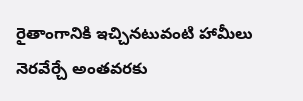రైతాంగానికి ఇచ్చినటువంటి హామీలు నెరవేర్చే అంతవరకు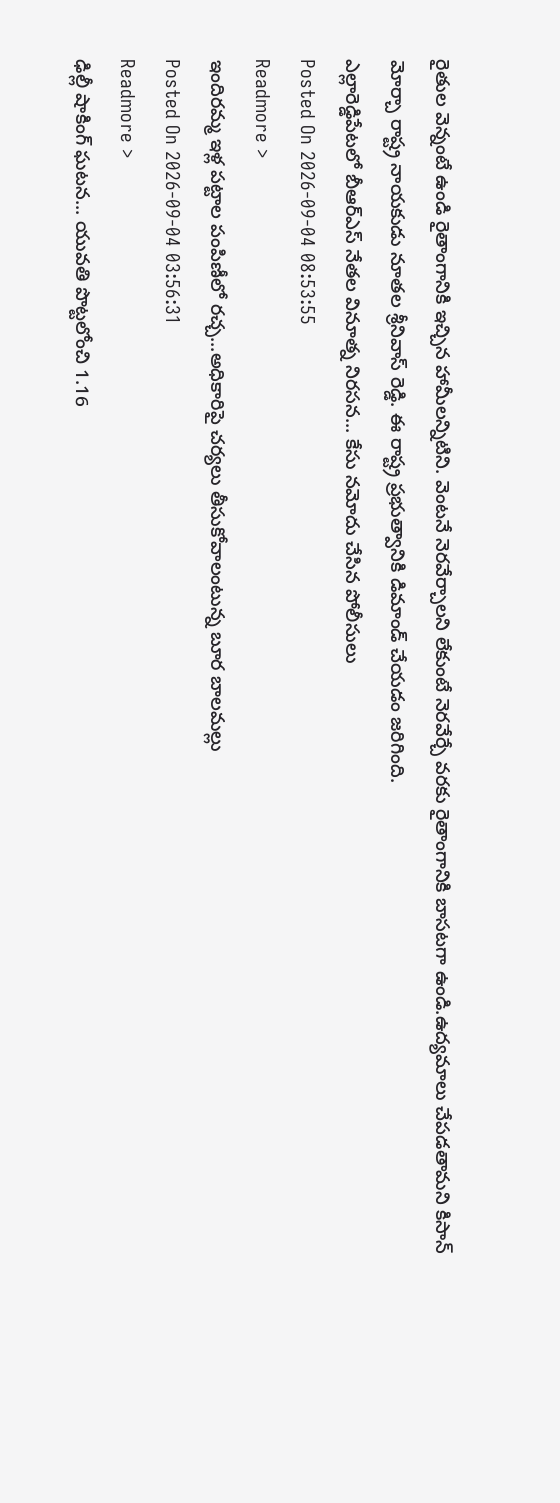రైతుల వెన్నంటే ఉండి రైతాంగానికి ఇచ్చిన హామీలన్నిటిని. వెంటనే నెరవేర్చాలని లేకుంటే నెరవేర్చే వరకు రైతాంగానికి బాసటగా ఉండి.ఉద్యమాలు చేపడతామని కిసాన్ మోర్చా రాష్ట్ర నాయకుడు నూతల శ్రీనివాస్ రెడ్డి. ఈ రాష్ట్ర ప్రభుత్వానికి డిమాండ్ చేయడం జరిగింది.
ఎల్లారెడ్డిపేటలో బీఆర్ఎస్ నేతల వినూత్న నిరసన... కేసు నమోదు చేసిన పోలీసులు
Posted On 2026-09-04 08:53:55
Readmore >
ఇందిరమ్మ ఇళ్ల పట్టాల పంపిణీలో రచ్చ...అధికారిపై చర్యలు తీసుకోవాలంటున్న బూర బాలమల్లు
Posted On 2026-09-04 03:56:31
Readmore >
ఢిల్లీ షాకింగ్ ఘటన... యువతి పొట్టలోంచి 1.16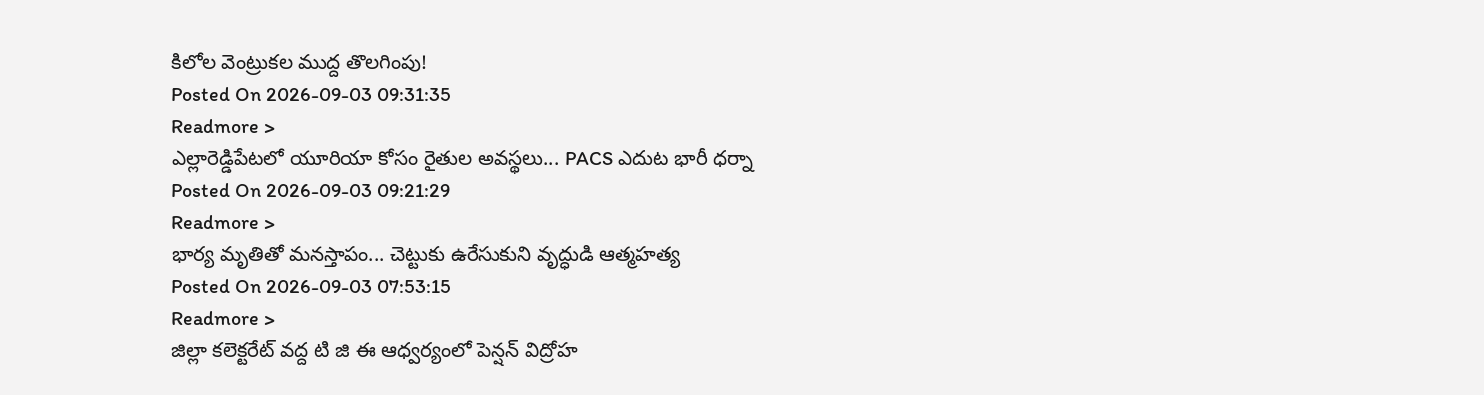కిలోల వెంట్రుకల ముద్ద తొలగింపు!
Posted On 2026-09-03 09:31:35
Readmore >
ఎల్లారెడ్డిపేటలో యూరియా కోసం రైతుల అవస్థలు... PACS ఎదుట భారీ ధర్నా
Posted On 2026-09-03 09:21:29
Readmore >
భార్య మృతితో మనస్తాపం... చెట్టుకు ఉరేసుకుని వృద్ధుడి ఆత్మహత్య
Posted On 2026-09-03 07:53:15
Readmore >
జిల్లా కలెక్టరేట్ వద్ద టి జి ఈ ఆధ్వర్యంలో పెన్షన్ విద్రోహ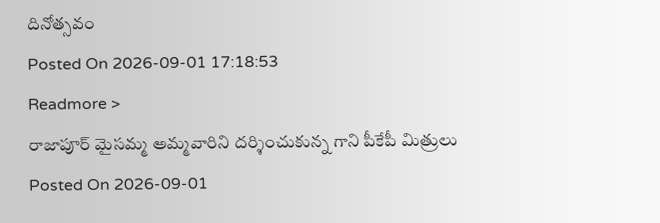దినోత్సవం
Posted On 2026-09-01 17:18:53
Readmore >
రాజాపూర్ మైసమ్మ అమ్మవారిని దర్శించుకున్న గాని పీకేపీ మిత్రులు
Posted On 2026-09-01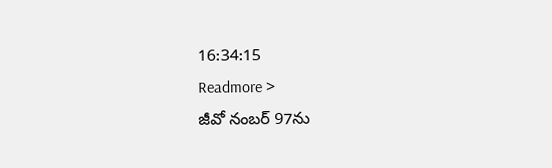16:34:15
Readmore >
జీవో నంబర్ 97ను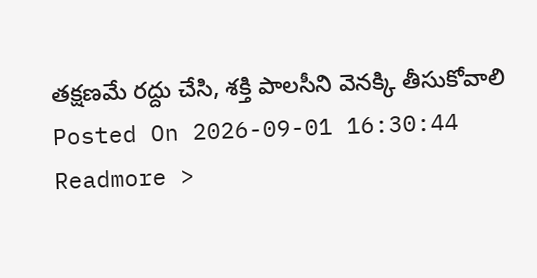తక్షణమే రద్దు చేసి, శక్తి పాలసీని వెనక్కి తీసుకోవాలి
Posted On 2026-09-01 16:30:44
Readmore >